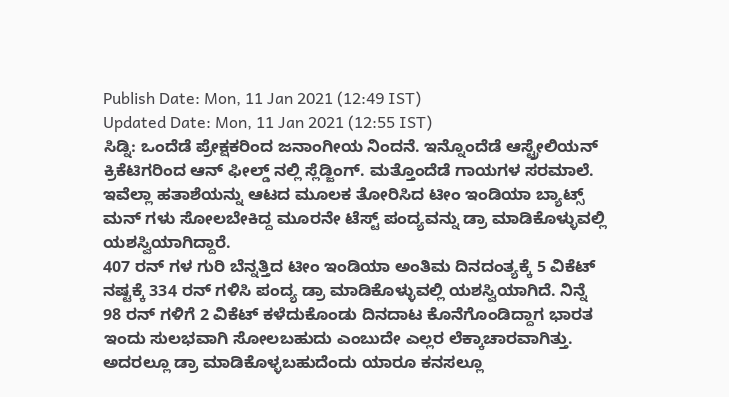Publish Date: Mon, 11 Jan 2021 (12:49 IST)
Updated Date: Mon, 11 Jan 2021 (12:55 IST)
ಸಿಡ್ನಿ: ಒಂದೆಡೆ ಪ್ರೇಕ್ಷಕರಿಂದ ಜನಾಂಗೀಯ ನಿಂದನೆ. ಇನ್ನೊಂದೆಡೆ ಆಸ್ಟ್ರೇಲಿಯನ್ ಕ್ರಿಕೆಟಿಗರಿಂದ ಆನ್ ಫೀಲ್ಡ್ ನಲ್ಲಿ ಸ್ಲೆಡ್ಜಿಂಗ್. ಮತ್ತೊಂದೆಡೆ ಗಾಯಗಳ ಸರಮಾಲೆ. ಇವೆಲ್ಲಾ ಹತಾಶೆಯನ್ನು ಆಟದ ಮೂಲಕ ತೋರಿಸಿದ ಟೀಂ ಇಂಡಿಯಾ ಬ್ಯಾಟ್ಸ್ ಮನ್ ಗಳು ಸೋಲಬೇಕಿದ್ದ ಮೂರನೇ ಟೆಸ್ಟ್ ಪಂದ್ಯವನ್ನು ಡ್ರಾ ಮಾಡಿಕೊಳ್ಳುವಲ್ಲಿ ಯಶಸ್ವಿಯಾಗಿದ್ದಾರೆ.
407 ರನ್ ಗಳ ಗುರಿ ಬೆನ್ನತ್ತಿದ ಟೀಂ ಇಂಡಿಯಾ ಅಂತಿಮ ದಿನದಂತ್ಯಕ್ಕೆ 5 ವಿಕೆಟ್ ನಷ್ಟಕ್ಕೆ 334 ರನ್ ಗಳಿಸಿ ಪಂದ್ಯ ಡ್ರಾ ಮಾಡಿಕೊಳ್ಳುವಲ್ಲಿ ಯಶಸ್ವಿಯಾಗಿದೆ. ನಿನ್ನೆ 98 ರನ್ ಗಳಿಗೆ 2 ವಿಕೆಟ್ ಕಳೆದುಕೊಂಡು ದಿನದಾಟ ಕೊನೆಗೊಂಡಿದ್ದಾಗ ಭಾರತ ಇಂದು ಸುಲಭವಾಗಿ ಸೋಲಬಹುದು ಎಂಬುದೇ ಎಲ್ಲರ ಲೆಕ್ಕಾಚಾರವಾಗಿತ್ತು. ಅದರಲ್ಲೂ ಡ್ರಾ ಮಾಡಿಕೊಳ್ಳಬಹುದೆಂದು ಯಾರೂ ಕನಸಲ್ಲೂ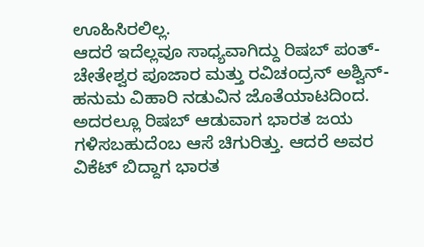ಊಹಿಸಿರಲಿಲ್ಲ.
ಆದರೆ ಇದೆಲ್ಲವೂ ಸಾಧ್ಯವಾಗಿದ್ದು ರಿಷಬ್ ಪಂತ್-ಚೇತೇಶ್ವರ ಪೂಜಾರ ಮತ್ತು ರವಿಚಂದ್ರನ್ ಅಶ್ವಿನ್-ಹನುಮ ವಿಹಾರಿ ನಡುವಿನ ಜೊತೆಯಾಟದಿಂದ. ಅದರಲ್ಲೂ ರಿಷಬ್ ಆಡುವಾಗ ಭಾರತ ಜಯ ಗಳಿಸಬಹುದೆಂಬ ಆಸೆ ಚಿಗುರಿತ್ತು. ಆದರೆ ಅವರ ವಿಕೆಟ್ ಬಿದ್ದಾಗ ಭಾರತ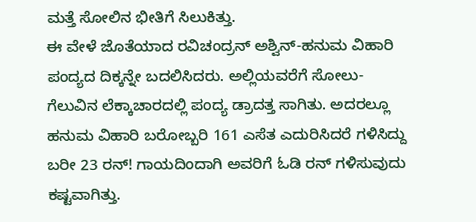ಮತ್ತೆ ಸೋಲಿನ ಭೀತಿಗೆ ಸಿಲುಕಿತ್ತು.
ಈ ವೇಳೆ ಜೊತೆಯಾದ ರವಿಚಂದ್ರನ್ ಅಶ್ವಿನ್-ಹನುಮ ವಿಹಾರಿ ಪಂದ್ಯದ ದಿಕ್ಕನ್ನೇ ಬದಲಿಸಿದರು. ಅಲ್ಲಿಯವರೆಗೆ ಸೋಲು-ಗೆಲುವಿನ ಲೆಕ್ಕಾಚಾರದಲ್ಲಿ ಪಂದ್ಯ ಡ್ರಾದತ್ತ ಸಾಗಿತು. ಅದರಲ್ಲೂ ಹನುಮ ವಿಹಾರಿ ಬರೋಬ್ಬರಿ 161 ಎಸೆತ ಎದುರಿಸಿದರೆ ಗಳಿಸಿದ್ದು ಬರೀ 23 ರನ್! ಗಾಯದಿಂದಾಗಿ ಅವರಿಗೆ ಓಡಿ ರನ್ ಗಳಿಸುವುದು ಕಷ್ಟವಾಗಿತ್ತು.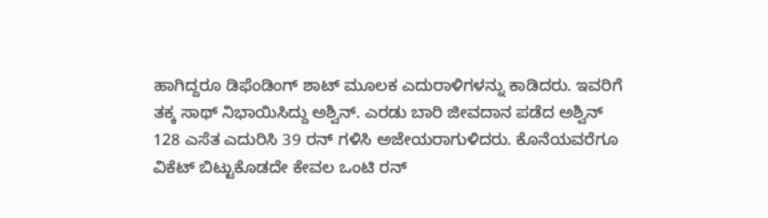ಹಾಗಿದ್ದರೂ ಡಿಫೆಂಡಿಂಗ್ ಶಾಟ್ ಮೂಲಕ ಎದುರಾಳಿಗಳನ್ನು ಕಾಡಿದರು. ಇವರಿಗೆ ತಕ್ಕ ಸಾಥ್ ನಿಭಾಯಿಸಿದ್ದು ಅಶ್ವಿನ್. ಎರಡು ಬಾರಿ ಜೀವದಾನ ಪಡೆದ ಅಶ್ವಿನ್ 128 ಎಸೆತ ಎದುರಿಸಿ 39 ರನ್ ಗಳಿಸಿ ಅಜೇಯರಾಗುಳಿದರು. ಕೊನೆಯವರೆಗೂ ವಿಕೆಟ್ ಬಿಟ್ಟುಕೊಡದೇ ಕೇವಲ ಒಂಟಿ ರನ್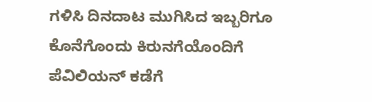ಗಳಿಸಿ ದಿನದಾಟ ಮುಗಿಸಿದ ಇಬ್ಬರಿಗೂ ಕೊನೆಗೊಂದು ಕಿರುನಗೆಯೊಂದಿಗೆ ಪೆವಿಲಿಯನ್ ಕಡೆಗೆ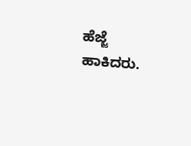ಹೆಜ್ಜೆ ಹಾಕಿದರು.